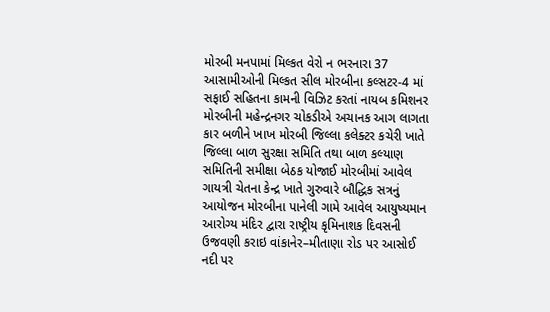મોરબી મનપામાં મિલ્કત વેરો ન ભરનારા 37 આસામીઓની મિલ્કત સીલ મોરબીના કલ્સટર-4 માં સફાઈ સહિતના કામની વિઝિટ કરતાં નાયબ કમિશનર મોરબીની મહેન્દ્રનગર ચોકડીએ અચાનક આગ લાગતા કાર બળીને ખાખ મોરબી જિલ્લા કલેક્ટર કચેરી ખાતે જિલ્લા બાળ સુરક્ષા સમિતિ તથા બાળ કલ્યાણ સમિતિની સમીક્ષા બેઠક યોજાઈ મોરબીમાં આવેલ ગાયત્રી ચેતના કેન્દ્ર ખાતે ગુરુવારે બૌદ્ધિક સત્રનું આયોજન મોરબીના પાનેલી ગામે આવેલ આયુષ્યમાન આરોગ્ય મંદિર દ્વારા રાષ્ટ્રીય કૃમિનાશક દિવસની ઉજવણી કરાઇ વાંકાનેર–મીતાણા રોડ પર આસોઈ નદી પર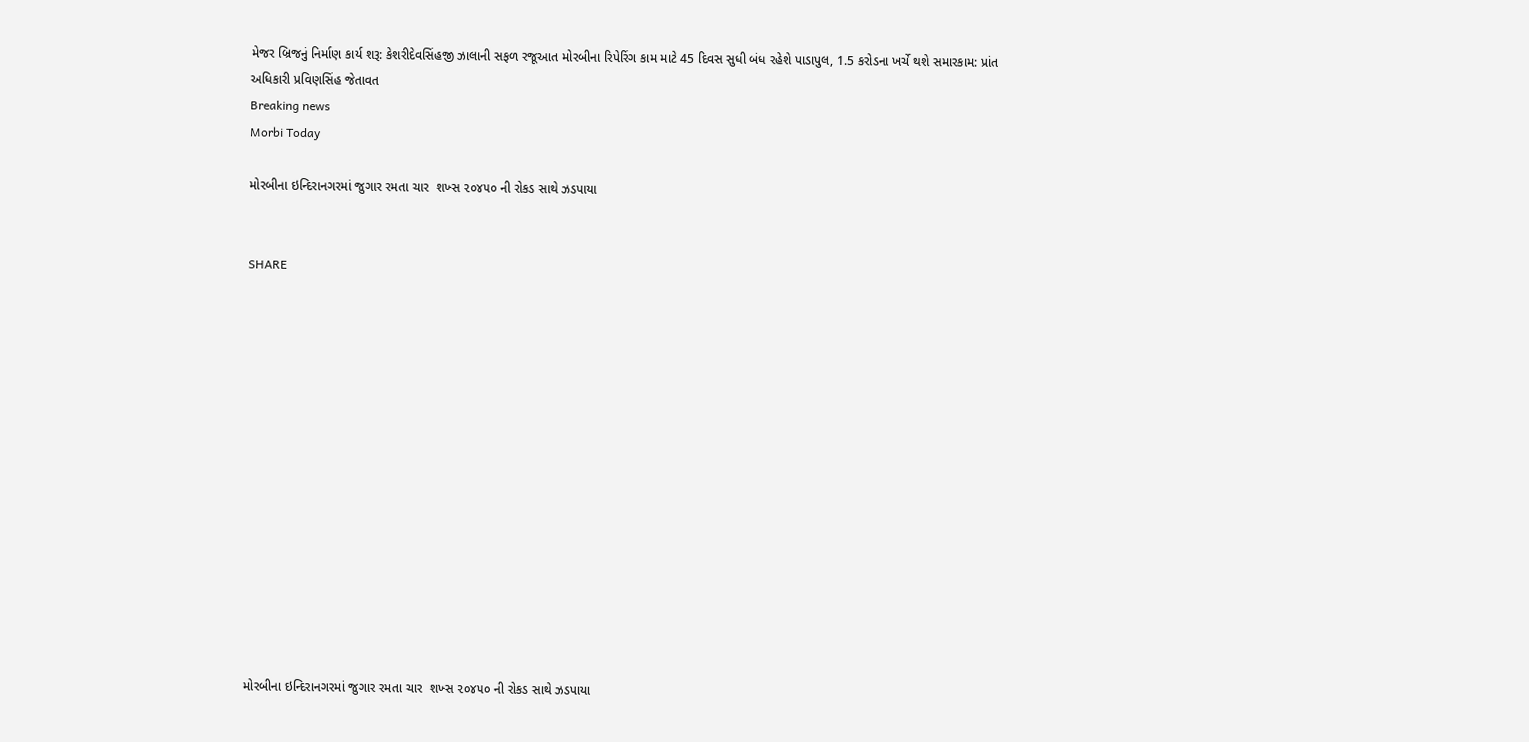મેજર બ્રિજનું નિર્માણ કાર્ય શરૂ: કેશરીદેવસિંહજી ઝાલાની સફળ રજૂઆત મોરબીના રિપેરિંગ કામ માટે 45 દિવસ સુધી બંધ રહેશે પાડાપુલ, 1.5 કરોડના ખર્ચે થશે સમારકામ: પ્રાંત અધિકારી પ્રવિણસિંહ જેતાવત
Breaking news
Morbi Today

મોરબીના ઇન્દિરાનગરમાં જુગાર રમતા ચાર  શખ્સ ૨૦૪૫૦ ની રોકડ સાથે ઝડપાયા


SHARE















મોરબીના ઇન્દિરાનગરમાં જુગાર રમતા ચાર  શખ્સ ૨૦૪૫૦ ની રોકડ સાથે ઝડપાયા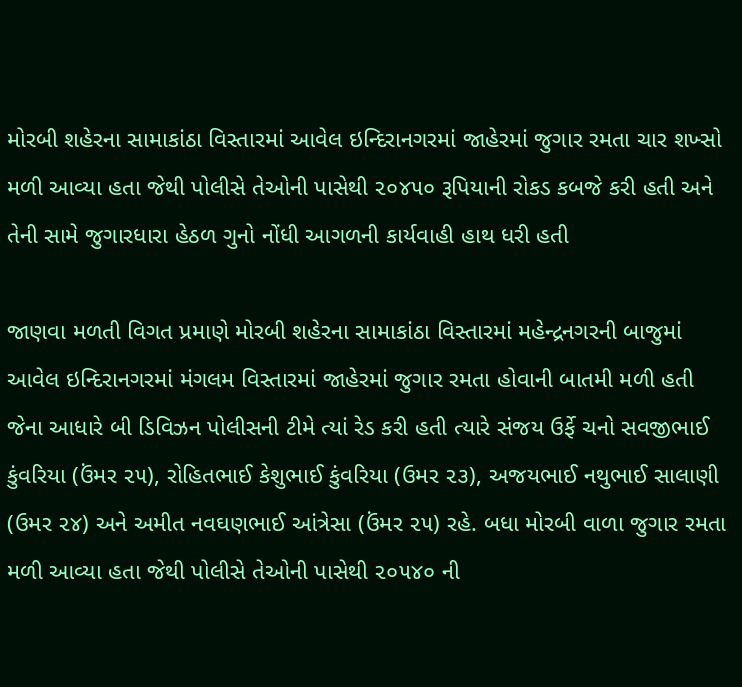મોરબી શહેરના સામાકાંઠા વિસ્તારમાં આવેલ ઇન્દિરાનગરમાં જાહેરમાં જુગાર રમતા ચાર શખ્સો મળી આવ્યા હતા જેથી પોલીસે તેઓની પાસેથી ૨૦૪૫૦ રૂપિયાની રોકડ કબજે કરી હતી અને તેની સામે જુગારધારા હેઠળ ગુનો નોંધી આગળની કાર્યવાહી હાથ ધરી હતી

જાણવા મળતી વિગત પ્રમાણે મોરબી શહેરના સામાકાંઠા વિસ્તારમાં મહેન્દ્રનગરની બાજુમાં આવેલ ઇન્દિરાનગરમાં મંગલમ વિસ્તારમાં જાહેરમાં જુગાર રમતા હોવાની બાતમી મળી હતી જેના આધારે બી ડિવિઝન પોલીસની ટીમે ત્યાં રેડ કરી હતી ત્યારે સંજય ઉર્ફે ચનો સવજીભાઈ કુંવરિયા (ઉંમર ૨૫), રોહિતભાઈ કેશુભાઈ કુંવરિયા (ઉમર ૨૩), અજયભાઈ નથુભાઈ સાલાણી (ઉમર ૨૪) અને અમીત નવઘણભાઈ આંત્રેસા (ઉંમર ૨૫) રહે. બધા મોરબી વાળા જુગાર રમતા મળી આવ્યા હતા જેથી પોલીસે તેઓની પાસેથી ૨૦૫૪૦ ની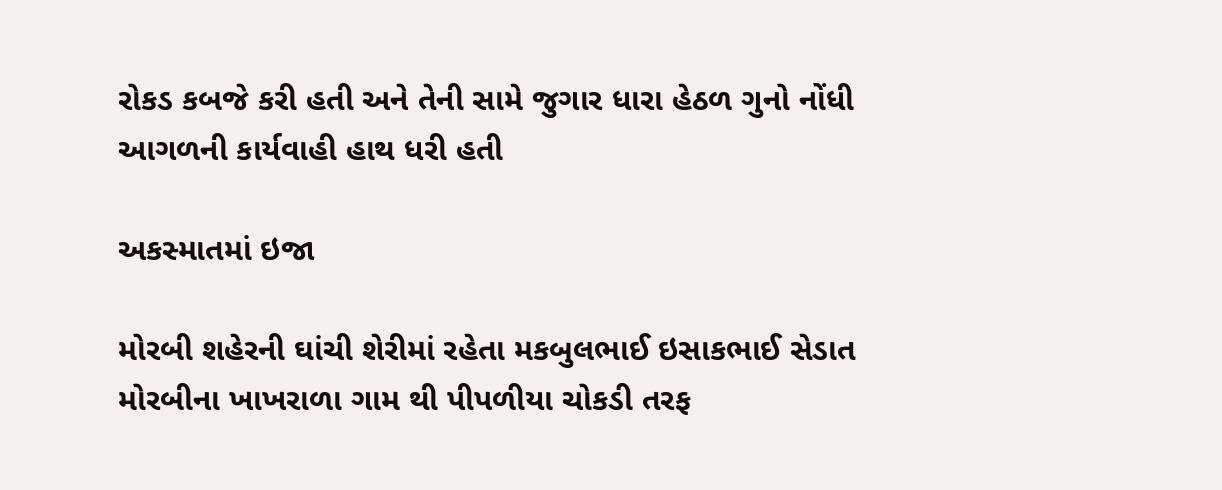રોકડ કબજે કરી હતી અને તેની સામે જુગાર ધારા હેઠળ ગુનો નોંધી આગળની કાર્યવાહી હાથ ધરી હતી

અકસ્માતમાં ઇજા

મોરબી શહેરની ઘાંચી શેરીમાં રહેતા મકબુલભાઈ ઇસાકભાઈ સેડાત મોરબીના ખાખરાળા ગામ થી પીપળીયા ચોકડી તરફ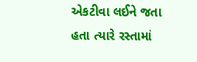એકટીવા લઈને જતા હતા ત્યારે રસ્તામાં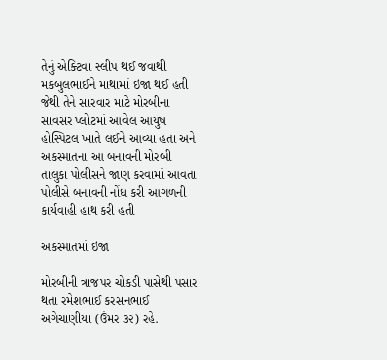તેનું એક્ટિવા સ્લીપ થઈ જવાથી મકબુલભાઈને માથામાં ઇજા થઈ હતી જેથી તેને સારવાર માટે મોરબીના સાવસર પ્લોટમાં આવેલ આયુષ હોસ્પિટલ ખાતે લઈને આવ્યા હતા અને અકસ્માતના આ બનાવની મોરબી તાલુકા પોલીસને જાણ કરવામાં આવતા પોલીસે બનાવની નોંધ કરી આગળની કાર્યવાહી હાથ કરી હતી

અકસ્માતમાં ઇજા

મોરબીની ત્રાજપર ચોકડી પાસેથી પસાર થતા રમેશભાઈ કરસનભાઈ અગેચાણીયા (ઉંમર ૩૨) રહે.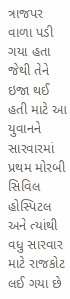ત્રાજપર વાળા પડી ગયા હતા જેથી તેને ઇજા થઈ હતી માટે આ યુવાનને સારવારમાં પ્રથમ મોરબી સિવિલ હોસ્પિટલ અને ત્યાંથી વધુ સારવાર માટે રાજકોટ લઈ ગયા છે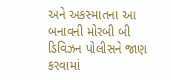અને અકસ્માતના આ બનાવની મોરબી બી ડિવિઝન પોલીસને જાણ કરવામાં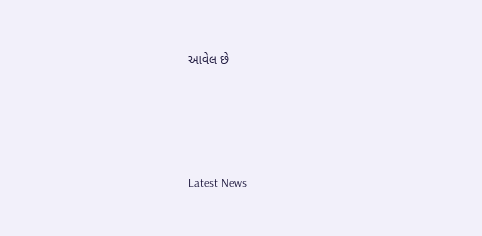આવેલ છે






Latest News